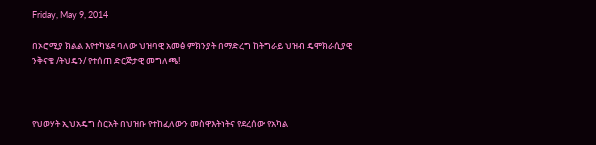Friday, May 9, 2014

በኦሮሚያ ክልል እየተካሄደ ባለው ህዝባዊ አመፅ ምክንያት በማድረግ ከትግራይ ህዝብ ዴሞክራሲያዊ ንቅናቄ /ትህዴን/ የተሰጠ ድርጅታዊ መግለጫ!



የህወሃት ኢህአዴግ ስርአት በህዝቡ የተከፈለውን መስዋእትነትና የደረሰው የአካል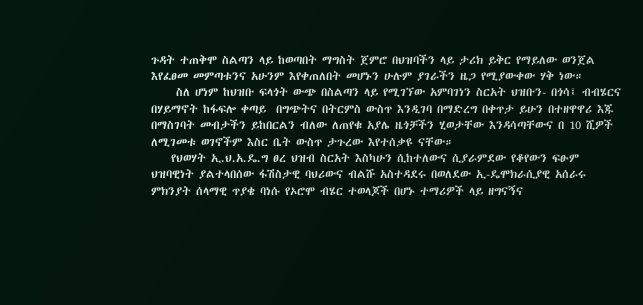ጉዳት ተጠቅሞ ስልጣን ላይ ከወጣበት ማግስት ጀምሮ በህዝባችን ላይ ታሪክ ይቅር የማይለው ወንጀል እየፈፀመ መምጣቱንና አሁንም እየቀጠለበት መሆኑን ሁሉም ያገራችን ዜጋ የሚያውቀው ሃቅ ነው።
     ስለ ሆነም ከህዝቡ ፍላጎት ውጭ በስልጣን ላይ የሚገኘው አምባገነን ስርአት ህዝቡን- በጎሳ፤ ብብሄርና በሃይማኖት ከፋፍሎ ቀጣይ  በግጭትና በትርምስ ውስጥ እንዲገባ በማድረግ በቀጥታ ይሁን በተዘዋዋሪ እጁ በማስገባት መብታችን ይከበርልን ብለው ለጠየቁ አያሌ ዜጎቻችን ሂወታቸው እንዳሳጣቸውና በ 10 ሺዎች ለሚገመቱ ወገኖችም እስር ቤት ውስጥ ታጉረው እየተሰቃዩ ናቸው።
    የህወሃት ኢ.ህ.አ.ዴ.ግ ፀረ ህዝብ ስርአት እስካሁን ሲከተለውና ሲያራምደው የቆየውን ፍፁም ህዝባዊነት ያልተላበሰው ፋሽስታዊ ባህሪውና ብልሹ አስተዳደሩ በወለደው ኢ-ዴሞክራሲያዊ አሰራሩ ምክንያት ሰላማዊ ጥያቄ ባነሱ የኦሮሞ ብሄር ተወላጆች በሆኑ ተማሪዎች ላይ ዘግናኝና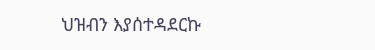ህዝብን እያሰተዳደርኩ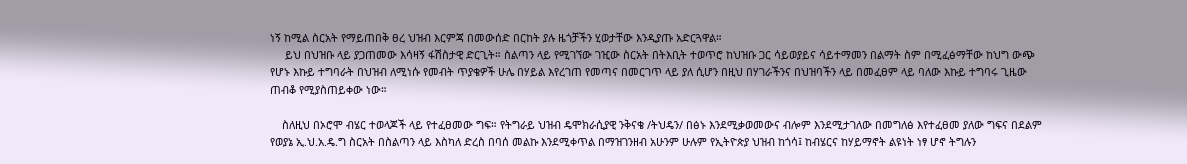ነኝ ከሚል ስርአት የማይጠበቅ ፀረ ህዝብ እርምጃ በመውሰድ በርከት ያሉ ዜጎቻችን ሂወታቸው እንዲያጡ አድርጓዋል።
     ይህ በህዝቡ ላይ ያጋጠመው እሳዛኝ ፋሽስታዊ ድርጊት። ስልጣን ላይ የሚገኘው ገዢው ስርአት በትእቢት ተወጥሮ ከህዝቡ ጋር ሳይወያይና ሳይተማመን በልማት ስም በሚፈፅማቸው ከህግ ውጭ የሆኑ እኩይ ተግባራት በህዝብ ለሚነሱ የመብት ጥያቄዎች ሁሌ በሃይል እየረገጠ የመጣና በመርገጥ ላይ ያለ ሲሆን በዚህ በሃገራችንና በህዝባችን ላይ በመፈፀም ላይ ባለው እኩይ ተግባሩ ጊዜው ጠብቆ የሚያስጠይቀው ነው።

    ስለዚህ በኦሮሞ ብሄር ተወላጆች ላይ የተፈፀመው ግፍ። የትግራይ ህዝብ ዴሞክራሲያዊ ንቅናቄ /ትህዴን/ በፅኑ እንደሚቃወመውና ብሎም እንደሚታገለው በመግለፅ እየተፈፀመ ያለው ግፍና በደልም የወያኔ ኢ.ህ.አ.ዴ.ግ ስርአት በስልጣን ላይ እስካለ ድረስ በባሰ መልኩ እንደሚቀጥል በማዝገንዘብ አሁንም ሁሉም የኢትዮጵያ ህዝብ ከጎሳ፤ ከብሄርና ከሃይማኖት ልዩነት ነፃ ሆኖ ትግሉን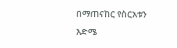በማጠናከር የስርአቱን እድሜ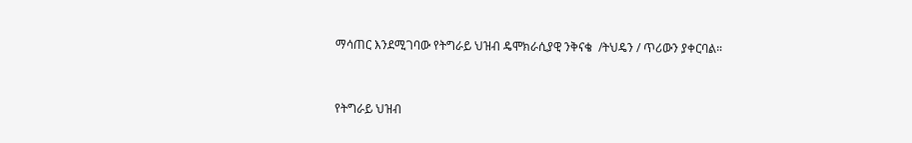ማሳጠር እንደሚገባው የትግራይ ህዝብ ዴሞክራሲያዊ ንቅናቄ  /ትህዴን / ጥሪውን ያቀርባል።


የትግራይ ህዝብ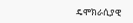ዴሞክራሲያዊ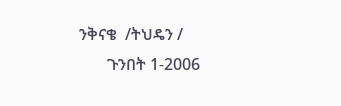ንቅናቄ  /ትህዴን /
       ጉንበት 1-2006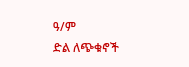ዓ/ም
ድል ለጭቁኖች